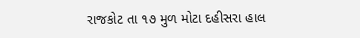રાજકોટ તા ૧૭ મુળ મોટા દહીસરા હાલ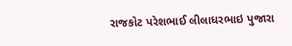રાજકોટ પરેશભાઈ લીલાધરભાઇ પુજારા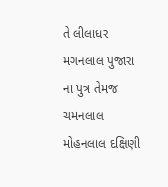તે લીલાધર મગનલાલ પુજારા ના પુત્ર તેમજ ચમનલાલ મોહનલાલ દક્ષિણી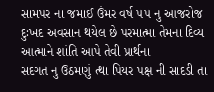સામપર ના જમાઈ ઉંમર વર્ષ ૫૫ નુ આજરોજ દુઃખદ અવસાન થયેલ છે પરમાત્મા તેમના દિવ્ય આત્માને શાંતિ આપે તેવી પ્રાર્થના
સદગત નુ ઉઠમણું ત્થા પિયર પક્ષ ની સાદડી તા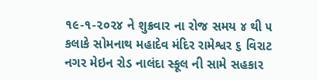૧૯-૧-૨૦૨૪ ને શુક્રવાર ના રોજ સમય ૪ થી ૫ કલાકે સોમનાથ મહાદેવ મંદિર રામેશ્વર ૬ વિરાટ નગર મેઇન રોડ નાલંદા સ્કૂલ ની સામે સહકાર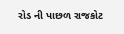રોડ ની પાછળ રાજકોટ